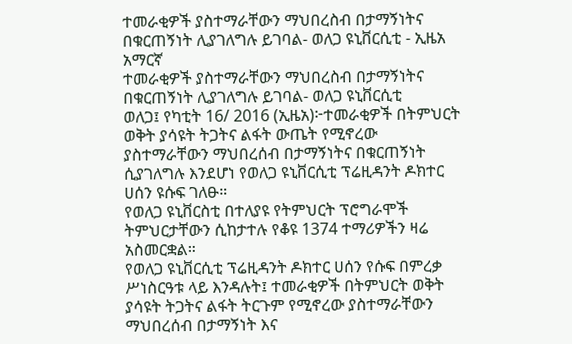ተመራቂዎች ያስተማራቸውን ማህበረስብ በታማኝነትና በቁርጠኝነት ሊያገለግሉ ይገባል- ወለጋ ዩኒቨርሲቲ - ኢዜአ አማርኛ
ተመራቂዎች ያስተማራቸውን ማህበረስብ በታማኝነትና በቁርጠኝነት ሊያገለግሉ ይገባል- ወለጋ ዩኒቨርሲቲ
ወለጋ፤ የካቲት 16/ 2016 (ኢዜአ)፦ተመራቂዎች በትምህርት ወቅት ያሳዩት ትጋትና ልፋት ውጤት የሚኖረው ያስተማራቸውን ማህበረሰብ በታማኝነትና በቁርጠኝነት ሲያገለግሉ እንደሆነ የወለጋ ዩኒቨርሲቲ ፕሬዚዳንት ዶክተር ሀሰን ዩሱፍ ገለፁ።
የወለጋ ዩኒቨርስቲ በተለያዩ የትምህርት ፕሮግራሞች ትምህርታቸውን ሲከታተሉ የቆዩ 1374 ተማሪዎችን ዛሬ አስመርቋል።
የወለጋ ዩኒቨርሲቲ ፕሬዚዳንት ዶክተር ሀሰን የሱፍ በምረቃ ሥነስርዓቱ ላይ እንዳሉት፤ ተመራቂዎች በትምህርት ወቅት ያሳዩት ትጋትና ልፋት ትርጉም የሚኖረው ያስተማራቸውን ማህበረሰብ በታማኝነት እና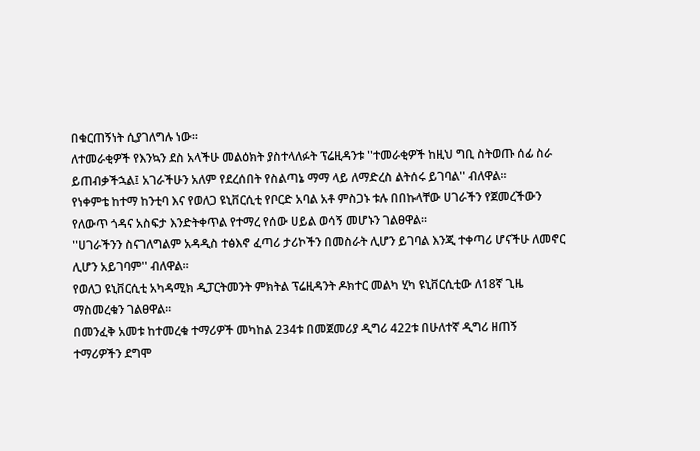በቁርጠኝነት ሲያገለግሉ ነው።
ለተመራቂዎች የእንኳን ደስ አላችሁ መልዕክት ያስተላለፉት ፕሬዚዳንቱ ''ተመራቂዎች ከዚህ ግቢ ስትወጡ ሰፊ ስራ ይጠብቃችኋል፤ አገራችሁን አለም የደረሰበት የስልጣኔ ማማ ላይ ለማድረስ ልትሰሩ ይገባል'' ብለዋል።
የነቀምቴ ከተማ ከንቲባ እና የወለጋ ዩኒቨርሲቲ የቦርድ አባል አቶ ምስጋኑ ቱሉ በበኩላቸው ሀገራችን የጀመረችውን የለውጥ ጎዳና አስፍታ እንድትቀጥል የተማረ የሰው ሀይል ወሳኝ መሆኑን ገልፀዋል።
''ሀገራችንን ስናገለግልም አዳዲስ ተፅእኖ ፈጣሪ ታሪኮችን በመስራት ሊሆን ይገባል እንጂ ተቀጣሪ ሆናችሁ ለመኖር ሊሆን አይገባም'' ብለዋል።
የወለጋ ዩኒቨርሲቲ አካዳሚክ ዲፓርትመንት ምክትል ፕሬዚዳንት ዶክተር መልካ ሂካ ዩኒቨርሲቲው ለ18ኛ ጊዜ ማስመረቁን ገልፀዋል።
በመንፈቅ አመቱ ከተመረቁ ተማሪዎች መካከል 234ቱ በመጀመሪያ ዲግሪ 422ቱ በሁለተኛ ዲግሪ ዘጠኝ ተማሪዎችን ደግሞ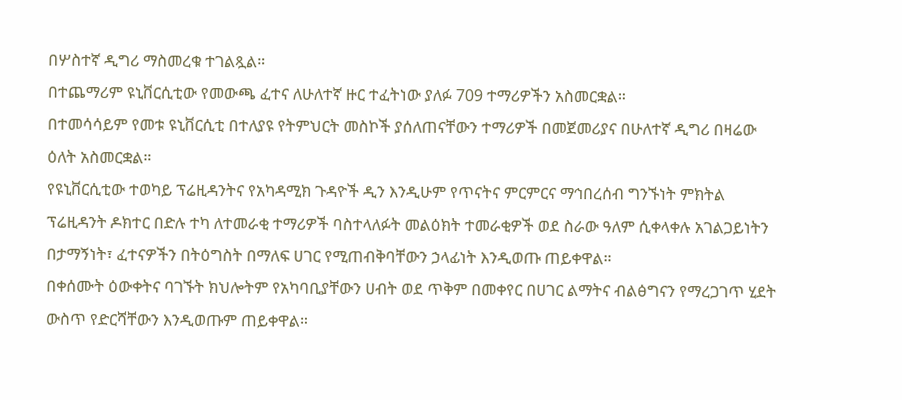በሦስተኛ ዲግሪ ማስመረቁ ተገልጿል።
በተጨማሪም ዩኒቨርሲቲው የመውጫ ፈተና ለሁለተኛ ዙር ተፈትነው ያለፉ 709 ተማሪዎችን አስመርቋል።
በተመሳሳይም የመቱ ዩኒቨርሲቲ በተለያዩ የትምህርት መስኮች ያሰለጠናቸውን ተማሪዎች በመጀመሪያና በሁለተኛ ዲግሪ በዛሬው ዕለት አስመርቋል።
የዩኒቨርሲቲው ተወካይ ፕሬዚዳንትና የአካዳሚክ ጉዳዮች ዲን እንዲሁም የጥናትና ምርምርና ማኅበረሰብ ግንኙነት ምክትል ፕሬዚዳንት ዶክተር በድሉ ተካ ለተመራቂ ተማሪዎች ባስተላለፉት መልዕክት ተመራቂዎች ወደ ስራው ዓለም ሲቀላቀሉ አገልጋይነትን በታማኝነት፣ ፈተናዎችን በትዕግስት በማለፍ ሀገር የሚጠብቅባቸውን ኃላፊነት እንዲወጡ ጠይቀዋል።
በቀሰሙት ዕውቀትና ባገኙት ክህሎትም የአካባቢያቸውን ሀብት ወደ ጥቅም በመቀየር በሀገር ልማትና ብልፅግናን የማረጋገጥ ሂደት ውስጥ የድርሻቸውን እንዲወጡም ጠይቀዋል።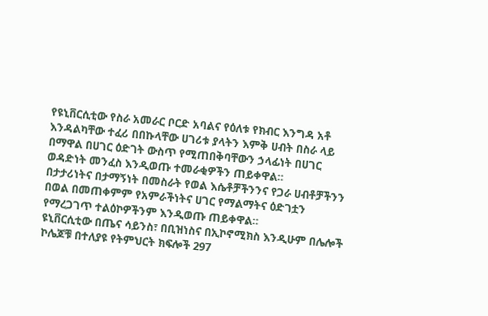የዩኒቨርሲቲው የስራ አመራር ቦርድ አባልና የዕለቱ የክብር እንግዳ አቶ እንዳልካቸው ተፈሪ በበኩላቸው ሀገሪቱ ያላትን እምቅ ሀብት በስራ ላይ በማዋል በሀገር ዕድገት ውስጥ የሚጠበቅባቸውን ኃላፊነት በሀገር ወዳድነት መንፈስ እንዲወጡ ተመራቂዎችን ጠይቀዋል።
በታታሪነትና በታማኝነት በመስራት የወል እሴቶቻችንንና የጋራ ሀብቶቻችንን በወል በመጠቀምም የአምራችነትና ሀገር የማልማትና ዕድገቷን የማረጋገጥ ተልዕኮዎችንም እንዲወጡ ጠይቀዋል።
ዩኒቨርሲቲው በጤና ሳይንስ፣ በቢዝነስና በኢኮኖሚክስ እንዲሁም በሌሎች ኮሌጆቹ በተለያዩ የትምህርት ክፍሎች 297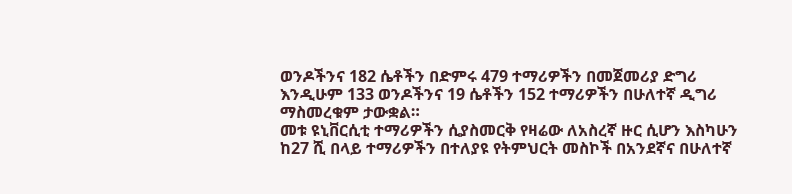ወንዶችንና 182 ሴቶችን በድምሩ 479 ተማሪዎችን በመጀመሪያ ድግሪ እንዲሁም 133 ወንዶችንና 19 ሴቶችን 152 ተማሪዎችን በሁለተኛ ዲግሪ ማስመረቁም ታውቋል።
መቱ ዩኒቨርሲቲ ተማሪዎችን ሲያስመርቅ የዛሬው ለአስረኛ ዙር ሲሆን እስካሁን ከ27 ሺ በላይ ተማሪዎችን በተለያዩ የትምህርት መስኮች በአንደኛና በሁለተኛ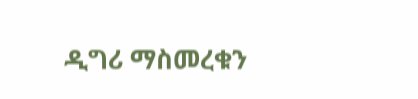ዲግሪ ማስመረቁን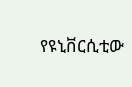የዩኒቨርሲቲው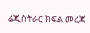ሬጂስትራር ክፍል መረጃ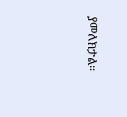ያመለክታል።